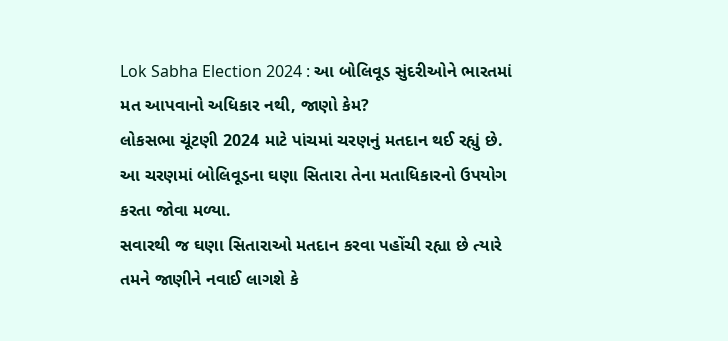Lok Sabha Election 2024 : આ બોલિવૂડ સુંદરીઓને ભારતમાં મત આપવાનો અધિકાર નથી, જાણો કેમ?
લોકસભા ચૂંટણી 2024 માટે પાંચમાં ચરણનું મતદાન થઈ રહ્યું છે. આ ચરણમાં બોલિવૂડના ઘણા સિતારા તેના મતાધિકારનો ઉપયોગ કરતા જોવા મળ્યા.
સવારથી જ ઘણા સિતારાઓ મતદાન કરવા પહોંચી રહ્યા છે ત્યારે તમને જાણીને નવાઈ લાગશે કે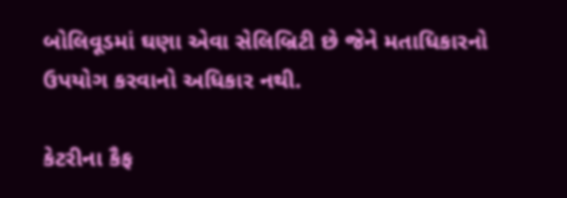બોલિવૂડમાં ઘણા એવા સેલિબ્રિટી છે જેને મતાધિકારનો ઉપયોગ કરવાનો અધિકાર નથી.

કેટરીના કૈફ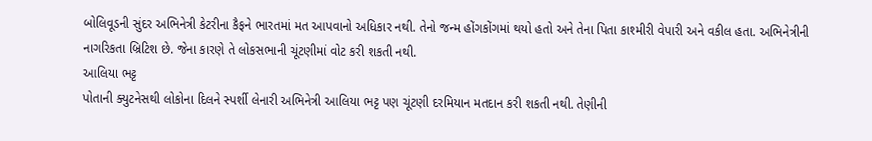બોલિવૂડની સુંદર અભિનેત્રી કેટરીના કૈફને ભારતમાં મત આપવાનો અધિકાર નથી. તેનો જન્મ હોંગકોંગમાં થયો હતો અને તેના પિતા કાશ્મીરી વેપારી અને વકીલ હતા. અભિનેત્રીની નાગરિકતા બ્રિટિશ છે. જેના કારણે તે લોકસભાની ચૂંટણીમાં વોટ કરી શકતી નથી.
આલિયા ભટ્ટ
પોતાની ક્યુટનેસથી લોકોના દિલને સ્પર્શી લેનારી અભિનેત્રી આલિયા ભટ્ટ પણ ચૂંટણી દરમિયાન મતદાન કરી શકતી નથી. તેણીની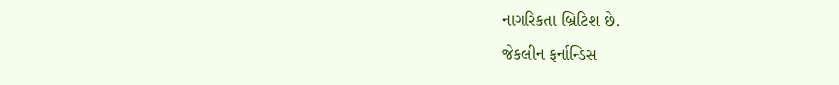નાગરિકતા બ્રિટિશ છે.
જેકલીન ફર્નાન્ડિસ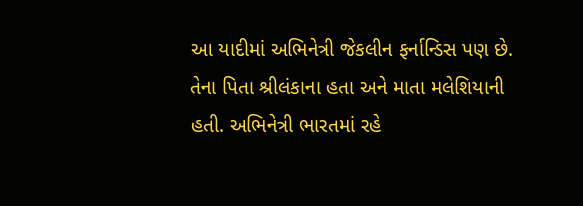આ યાદીમાં અભિનેત્રી જેકલીન ફર્નાન્ડિસ પણ છે. તેના પિતા શ્રીલંકાના હતા અને માતા મલેશિયાની હતી. અભિનેત્રી ભારતમાં રહે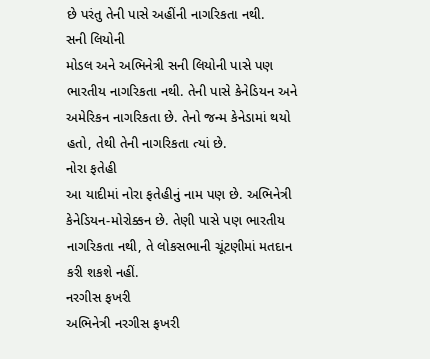છે પરંતુ તેની પાસે અહીંની નાગરિકતા નથી.
સની લિયોની
મોડલ અને અભિનેત્રી સની લિયોની પાસે પણ ભારતીય નાગરિકતા નથી. તેની પાસે કેનેડિયન અને અમેરિકન નાગરિકતા છે. તેનો જન્મ કેનેડામાં થયો હતો, તેથી તેની નાગરિકતા ત્યાં છે.
નોરા ફતેહી
આ યાદીમાં નોરા ફતેહીનું નામ પણ છે. અભિનેત્રી કેનેડિયન-મોરોક્કન છે. તેણી પાસે પણ ભારતીય નાગરિકતા નથી, તે લોકસભાની ચૂંટણીમાં મતદાન કરી શકશે નહીં.
નરગીસ ફખરી
અભિનેત્રી નરગીસ ફખરી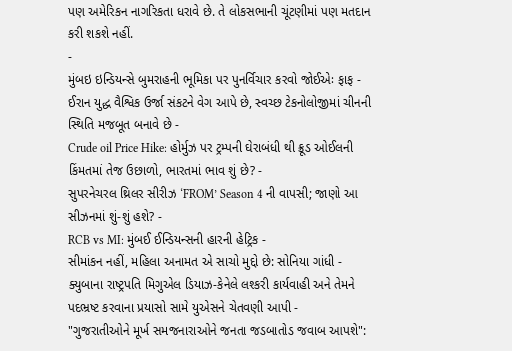પણ અમેરિકન નાગરિકતા ધરાવે છે. તે લોકસભાની ચૂંટણીમાં પણ મતદાન કરી શકશે નહીં.
-
મુંબઇ ઇન્ડિયન્સે બુમરાહની ભૂમિકા પર પુનર્વિચાર કરવો જોઈએઃ ફાફ -
ઈરાન યુદ્ધ વૈશ્વિક ઉર્જા સંકટને વેગ આપે છે, સ્વચ્છ ટેકનોલોજીમાં ચીનની સ્થિતિ મજબૂત બનાવે છે -
Crude oil Price Hike: હોર્મુઝ પર ટ્રમ્પની ઘેરાબંધી થી ક્રૂડ ઓઈલની કિંમતમાં તેજ ઉછાળો, ભારતમાં ભાવ શું છે? -
સુપરનેચરલ થ્રિલર સીરીઝ ‘FROM’ Season 4 ની વાપસી; જાણો આ સીઝનમાં શું-શું હશે? -
RCB vs MI: મુંબઈ ઈન્ડિયન્સની હારની હેટ્રિક -
સીમાંકન નહીં, મહિલા અનામત એ સાચો મુદ્દો છે: સોનિયા ગાંધી -
ક્યુબાના રાષ્ટ્રપતિ મિગુએલ ડિયાઝ-કેનેલે લશ્કરી કાર્યવાહી અને તેમને પદભ્રષ્ટ કરવાના પ્રયાસો સામે યુએસને ચેતવણી આપી -
"ગુજરાતીઓને મૂર્ખ સમજનારાઓને જનતા જડબાતોડ જવાબ આપશે":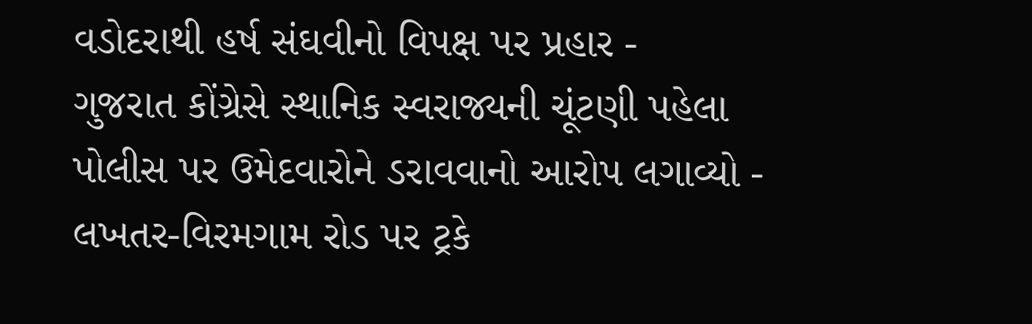વડોદરાથી હર્ષ સંઘવીનો વિપક્ષ પર પ્રહાર -
ગુજરાત કોંગ્રેસે સ્થાનિક સ્વરાજ્યની ચૂંટણી પહેલા પોલીસ પર ઉમેદવારોને ડરાવવાનો આરોપ લગાવ્યો -
લખતર-વિરમગામ રોડ પર ટ્રકે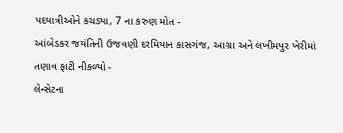પદયાત્રીઓને કચડ્યા, 7 ના કરુણ મોત -
આંબેડકર જયંતિની ઉજવણી દરમિયાન કાસગંજ, આગ્રા અને લખીમપુર ખેરીમાં તણાવ ફાટી નીકળ્યો -
લેન્સેટના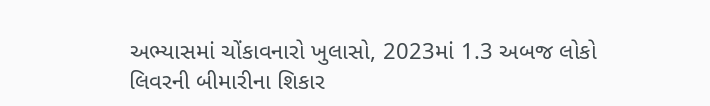અભ્યાસમાં ચોંકાવનારો ખુલાસો, 2023માં 1.3 અબજ લોકો લિવરની બીમારીના શિકાર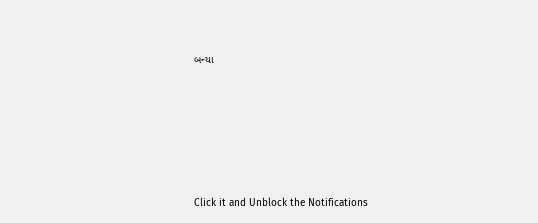બન્યા










Click it and Unblock the Notifications